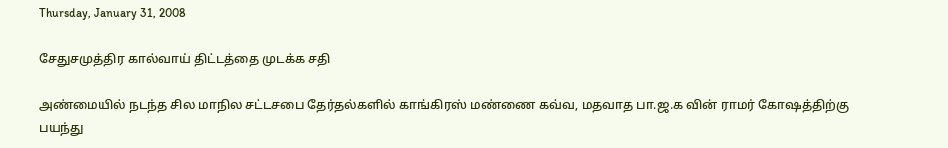Thursday, January 31, 2008

சேதுசமுத்திர கால்வாய் திட்டத்தை முடக்க சதி

அண்மையில் நடந்த சில மாநில சட்டசபை தேர்தல்களில் காங்கிரஸ் மண்ணை கவ்வ, மதவாத பா.ஜ.க வின் ராமர் கோஷத்திற்கு பயந்து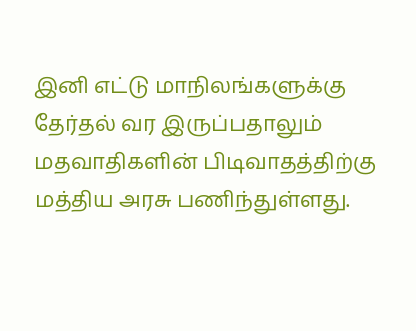இனி எட்டு மாநிலங்களுக்கு தேர்தல் வர இருப்பதாலும் மதவாதிகளின் பிடிவாதத்திற்கு மத்திய அரசு பணிந்துள்ளது.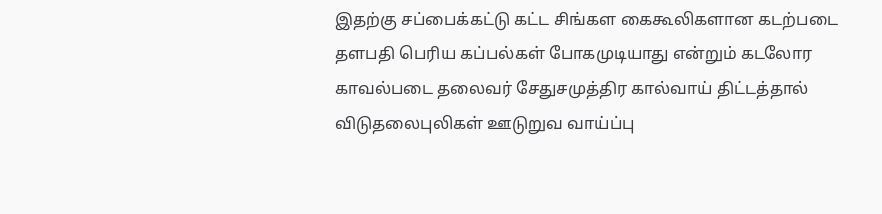இதற்கு சப்பைக்கட்டு கட்ட சிங்கள கைகூலிகளான கடற்படை தளபதி பெரிய கப்பல்கள் போகமுடியாது என்றும் கடலோர காவல்படை தலைவர் சேதுசமுத்திர கால்வாய் திட்டத்தால் விடுதலைபுலிகள் ஊடுறுவ வாய்ப்பு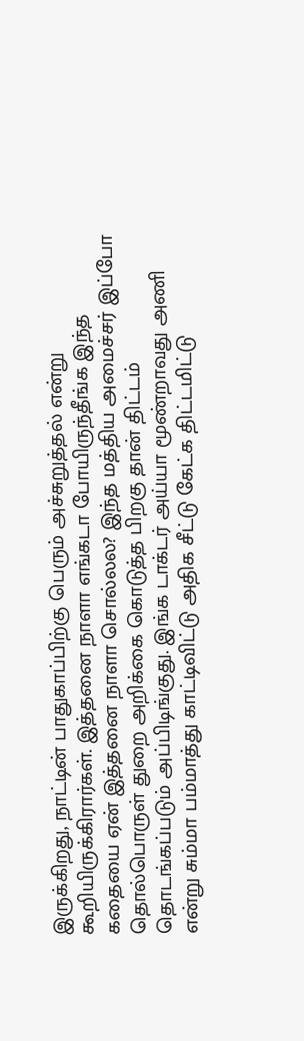இருக்கிறது, நாட்டின் பாதுகாப்பிற்கு பெரும் அச்சுறுத்தல் என்று கூறியிருக்கிரார்கள். இத்தனை நாளா எங்கடா போயிருந்தீங்க இந்த கதையை ஏன் இத்தனை நாளா சொல்லல? இந்த மத்திய அமைச்சர் இப்போ தொல்பொருள் துறை அறிக்கை கொடுத்த பிறகு தான் திட்டம் தொடங்கப்படும் அப்பிடிங்குது. இங்க டாக்டர் அய்யா மூண்றாவது அணி என்று சும்மா பம்மாத்து காட்டிவிட்டு அதிக சீட்டு கேட்க திட்டமிட்டு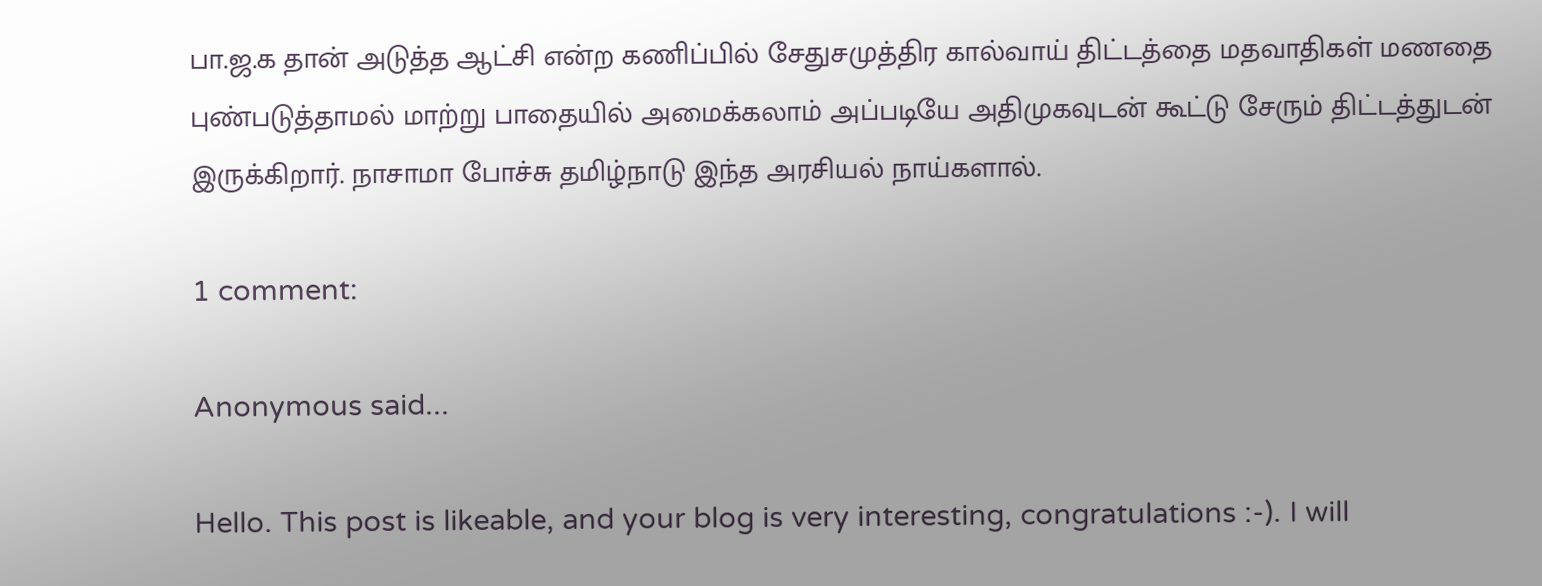பா.ஜ.க தான் அடுத்த ஆட்சி என்ற கணிப்பில் சேதுசமுத்திர கால்வாய் திட்டத்தை மதவாதிகள் மணதை புண்படுத்தாமல் மாற்று பாதையில் அமைக்கலாம் அப்படியே அதிமுகவுடன் கூட்டு சேரும் திட்டத்துடன் இருக்கிறார். நாசாமா போச்சு தமிழ்நாடு இந்த அரசியல் நாய்களால்.

1 comment:

Anonymous said...

Hello. This post is likeable, and your blog is very interesting, congratulations :-). I will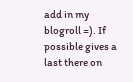add in my blogroll =). If possible gives a last there on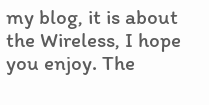my blog, it is about the Wireless, I hope you enjoy. The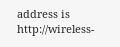address is http://wireless-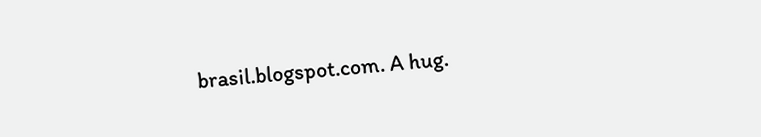brasil.blogspot.com. A hug.